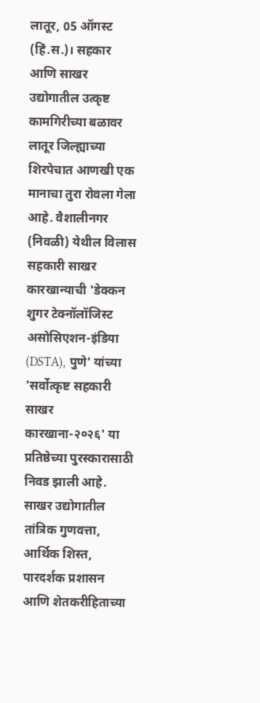लातूर, 05 ऑगस्ट (हिं.स.)। सहकार आणि साखर उद्योगातील उत्कृष्ट कामगिरीच्या बळावर लातूर जिल्ह्याच्या शिरपेचात आणखी एक मानाचा तुरा रोवला गेला आहे. वैशालीनगर (निवळी) येथील विलास सहकारी साखर कारखान्याची 'डेक्कन शुगर टेक्नॉलॉजिस्ट असोसिएशन-इंडिया (DSTA), पुणे' यांच्या 'सर्वोत्कृष्ट सहकारी साखर कारखाना-२०२६' या प्रतिष्ठेच्या पुरस्कारासाठी निवड झाली आहे. साखर उद्योगातील तांत्रिक गुणवत्ता, आर्थिक शिस्त, पारदर्शक प्रशासन आणि शेतकरीहिताच्या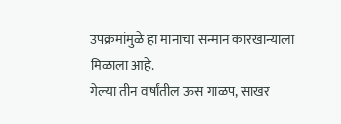उपक्रमांमुळे हा मानाचा सन्मान कारखान्याला मिळाला आहे.
गेल्या तीन वर्षांतील ऊस गाळप, साखर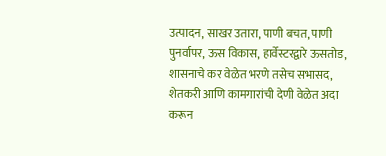उत्पादन, साखर उतारा, पाणी बचत, पाणी पुनर्वापर, ऊस विकास, हार्वेस्टरद्वारे ऊसतोड, शासनाचे कर वेळेत भरणे तसेच सभासद, शेतकरी आणि कामगारांची देणी वेळेत अदा करून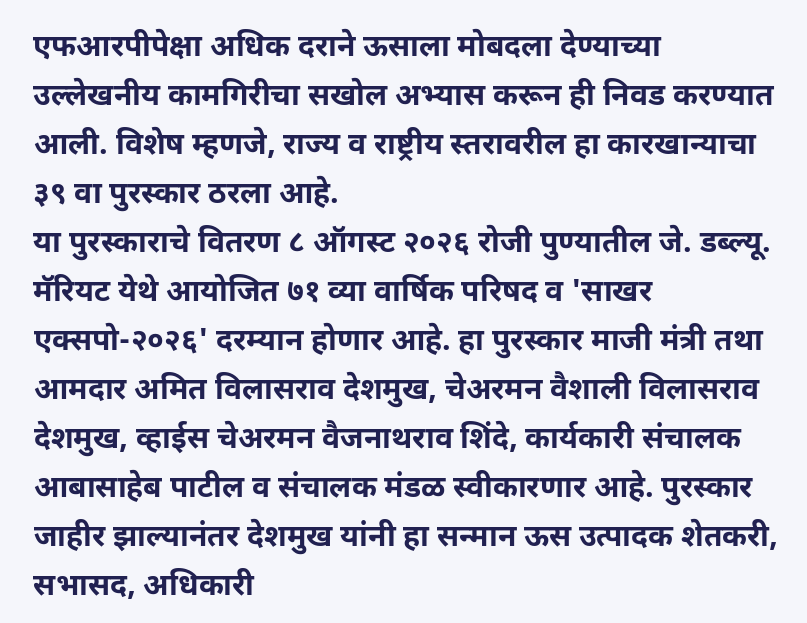एफआरपीपेक्षा अधिक दराने ऊसाला मोबदला देण्याच्या उल्लेखनीय कामगिरीचा सखोल अभ्यास करून ही निवड करण्यात आली. विशेष म्हणजे, राज्य व राष्ट्रीय स्तरावरील हा कारखान्याचा ३९ वा पुरस्कार ठरला आहे.
या पुरस्काराचे वितरण ८ ऑगस्ट २०२६ रोजी पुण्यातील जे. डब्ल्यू. मॅरियट येथे आयोजित ७१ व्या वार्षिक परिषद व 'साखर एक्सपो-२०२६' दरम्यान होणार आहे. हा पुरस्कार माजी मंत्री तथा आमदार अमित विलासराव देशमुख, चेअरमन वैशाली विलासराव देशमुख, व्हाईस चेअरमन वैजनाथराव शिंदे, कार्यकारी संचालक आबासाहेब पाटील व संचालक मंडळ स्वीकारणार आहे. पुरस्कार जाहीर झाल्यानंतर देशमुख यांनी हा सन्मान ऊस उत्पादक शेतकरी, सभासद, अधिकारी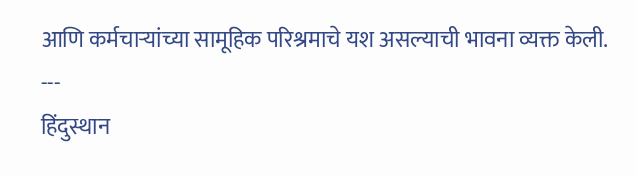आणि कर्मचाऱ्यांच्या सामूहिक परिश्रमाचे यश असल्याची भावना व्यक्त केली.
---
हिंदुस्थान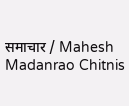समाचार / Mahesh Madanrao Chitnis